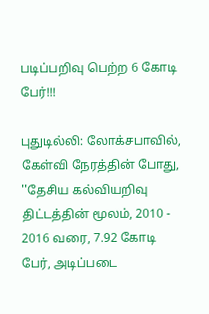படிப்பறிவு பெற்ற 6 கோடி பேர்!!!

புதுடில்லி: லோக்சபாவில், கேள்வி நேரத்தின் போது, ''தேசிய கல்வியறிவு திட்டத்தின் மூலம், 2010 - 2016 வரை, 7.92 கோடி பேர், அடிப்படை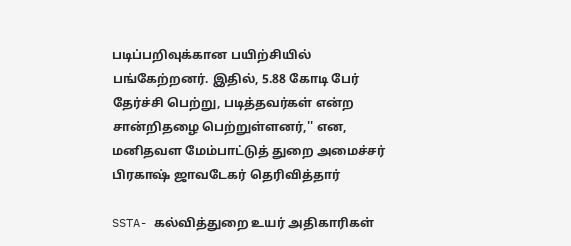படிப்பறிவுக்கான பயிற்சியில் பங்கேற்றனர். இதில், 5.88 கோடி பேர் தேர்ச்சி பெற்று, படித்தவர்கள் என்ற சான்றிதழை பெற்றுள்ளனர்,'' என, மனிதவள மேம்பாட்டுத் துறை அமைச்சர் பிரகாஷ் ஜாவடேகர் தெரிவித்தார்

SSTA- கல்வித்துறை உயர் அதிகாரிகள்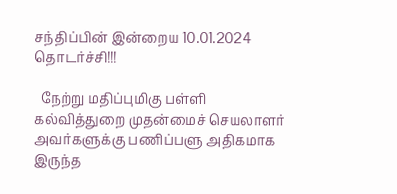சந்திப்பின் இன்றைய 10.01.2024 தொடர்ச்சி!!!

  நேற்று மதிப்புமிகு பள்ளி கல்வித்துறை முதன்மைச் செயலாளர் அவர்களுக்கு பணிப்பளு அதிகமாக இருந்த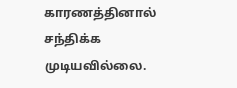காரணத்தினால் சந்திக்க முடியவில்லை.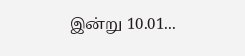இன்று 10.01...